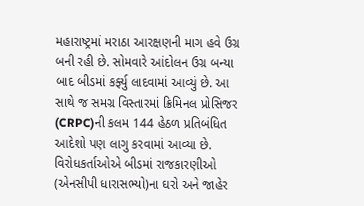મહારાષ્ટ્રમાં મરાઠા આરક્ષણની માગ હવે ઉગ્ર બની રહી છે. સોમવારે આંદોલન ઉગ્ર બન્યા બાદ બીડમાં કર્ફ્યુ લાદવામાં આવ્યું છે. આ સાથે જ સમગ્ર વિસ્તારમાં ક્રિમિનલ પ્રોસિજર (CRPC)ની કલમ 144 હેઠળ પ્રતિબંધિત આદેશો પણ લાગુ કરવામાં આવ્યા છે.
વિરોધકર્તાઓએ બીડમાં રાજકારણીઓ (એનસીપી ધારાસભ્યો)ના ઘરો અને જાહેર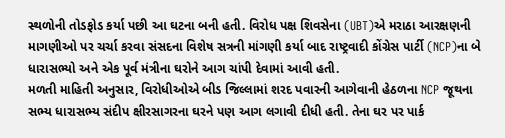સ્થળોની તોડફોડ કર્યા પછી આ ઘટના બની હતી. વિરોધ પક્ષ શિવસેના (UBT)એ મરાઠા આરક્ષણની માગણીઓ પર ચર્ચા કરવા સંસદના વિશેષ સત્રની માંગણી કર્યા બાદ રાષ્ટ્રવાદી કોંગ્રેસ પાર્ટી (NCP)ના બે ધારાસભ્યો અને એક પૂર્વ મંત્રીના ઘરોને આગ ચાંપી દેવામાં આવી હતી.
મળતી માહિતી અનુસાર, વિરોધીઓએ બીડ જિલ્લામાં શરદ પવારની આગેવાની હેઠળના NCP જૂથના સભ્ય ધારાસભ્ય સંદીપ ક્ષીરસાગરના ઘરને પણ આગ લગાવી દીધી હતી. તેના ઘર પર પાર્ક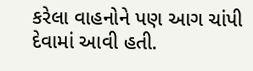કરેલા વાહનોને પણ આગ ચાંપી દેવામાં આવી હતી.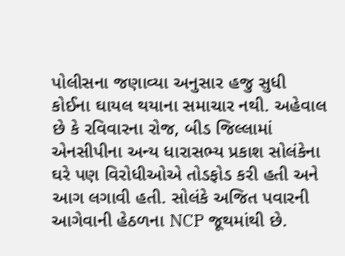પોલીસના જણાવ્યા અનુસાર હજુ સુધી કોઈના ઘાયલ થયાના સમાચાર નથી. અહેવાલ છે કે રવિવારના રોજ, બીડ જિલ્લામાં એનસીપીના અન્ય ધારાસભ્ય પ્રકાશ સોલંકેના ઘરે પણ વિરોધીઓએ તોડફોડ કરી હતી અને આગ લગાવી હતી. સોલંકે અજિત પવારની આગેવાની હેઠળના NCP જૂથમાંથી છે.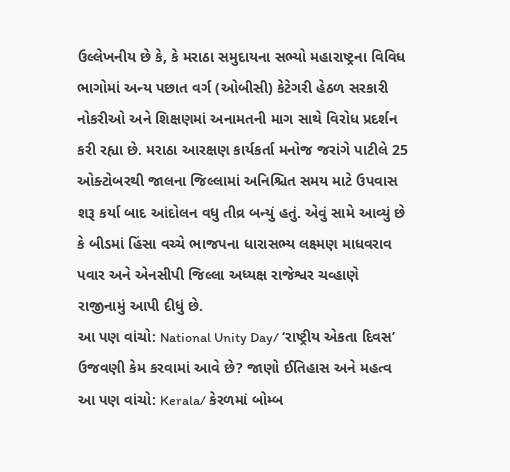ઉલ્લેખનીય છે કે, કે મરાઠા સમુદાયના સભ્યો મહારાષ્ટ્રના વિવિધ ભાગોમાં અન્ય પછાત વર્ગ (ઓબીસી) કેટેગરી હેઠળ સરકારી નોકરીઓ અને શિક્ષણમાં અનામતની માગ સાથે વિરોધ પ્રદર્શન કરી રહ્યા છે. મરાઠા આરક્ષણ કાર્યકર્તા મનોજ જરાંગે પાટીલે 25 ઓક્ટોબરથી જાલના જિલ્લામાં અનિશ્ચિત સમય માટે ઉપવાસ શરૂ કર્યા બાદ આંદોલન વધુ તીવ્ર બન્યું હતું. એવું સામે આવ્યું છે કે બીડમાં હિંસા વચ્ચે ભાજપના ધારાસભ્ય લક્ષ્મણ માધવરાવ પવાર અને એનસીપી જિલ્લા અધ્યક્ષ રાજેશ્વર ચવ્હાણે રાજીનામું આપી દીધું છે.
આ પણ વાંચો: National Unity Day/ ‘રાષ્ટ્રીય એકતા દિવસ’ ઉજવણી કેમ કરવામાં આવે છે? જાણો ઈતિહાસ અને મહત્વ
આ પણ વાંચો: Kerala/ કેરળમાં બોમ્બ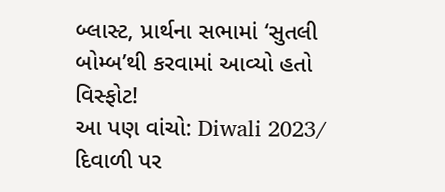બ્લાસ્ટ, પ્રાર્થના સભામાં ‘સુતલી બોમ્બ’થી કરવામાં આવ્યો હતો વિસ્ફોટ!
આ પણ વાંચો: Diwali 2023/ દિવાળી પર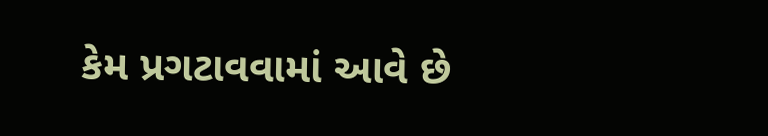કેમ પ્રગટાવવામાં આવે છે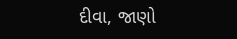દીવા, જાણો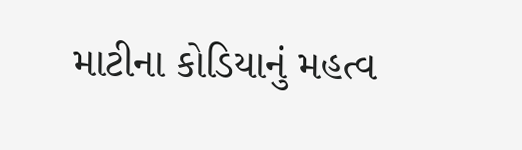માટીના કોડિયાનું મહત્વ